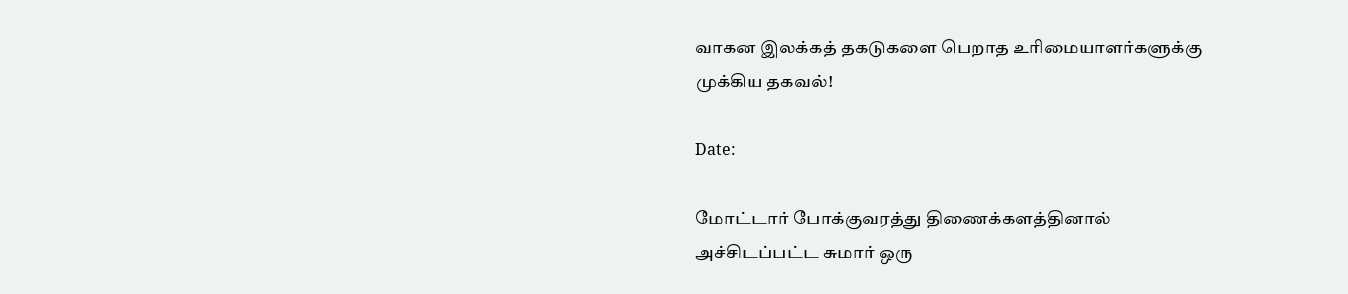வாகன இலக்கத் தகடுகளை பெறாத உரிமையாளர்களுக்கு முக்கிய தகவல்!

Date:

மோட்டார் போக்குவரத்து திணைக்களத்தினால் அச்சிடப்பட்ட சுமார் ஒரு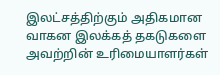இலட்சத்திற்கும் அதிகமான வாகன இலக்கத் தகடுகளை அவற்றின் உரிமையாளர்கள்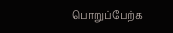பொறுப்பேற்க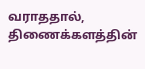வராததால், திணைக்களத்தின்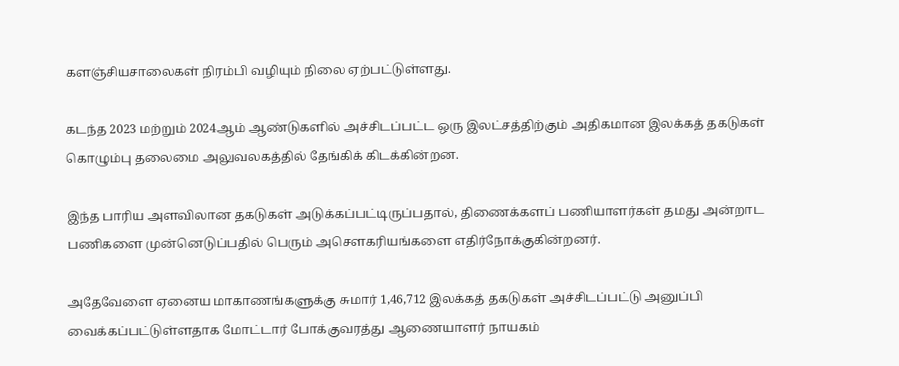களஞ்சியசாலைகள் நிரம்பி வழியும் நிலை ஏற்பட்டுள்ளது.

கடந்த 2023 மற்றும் 2024ஆம் ஆண்டுகளில் அச்சிடப்பட்ட ஒரு இலட்சத்திற்கும் அதிகமான இலக்கத் தகடுகள் கொழும்பு தலைமை அலுவலகத்தில் தேங்கிக் கிடக்கின்றன.

இந்த பாரிய அளவிலான தகடுகள் அடுக்கப்பட்டிருப்பதால், திணைக்களப் பணியாளர்கள் தமது அன்றாட பணிகளை முன்னெடுப்பதில் பெரும் அசௌகரியங்களை எதிர்நோக்குகின்றனர்.

அதேவேளை ஏனைய மாகாணங்களுக்கு சுமார் 1,46,712 இலக்கத் தகடுகள் அச்சிடப்பட்டு அனுப்பி வைக்கப்பட்டுள்ளதாக மோட்டார் போக்குவரத்து ஆணையாளர் நாயகம்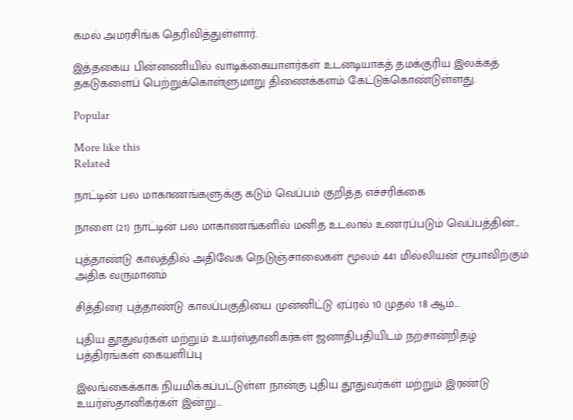கமல் அமரசிங்க தெரிவித்துள்ளார்.

இத்தகைய பின்னணியில் வாடிக்கையாளர்கள் உடனடியாகத் தமக்குரிய இலக்கத் தகடுகளைப் பெற்றுக்கொள்ளுமாறு திணைக்களம் கேட்டுக்கொண்டுள்ளது.

Popular

More like this
Related

நாட்டின் பல மாகாணங்களுக்கு கடும் வெப்பம் குறித்த எச்சரிக்கை

நாளை (21) நாட்டின் பல மாகாணங்களில் மனித உடலால் உணரப்படும் வெப்பத்தின்...

புத்தாண்டு காலத்தில் அதிவேக நெடுஞ்சாலைகள் மூலம் 441 மில்லியன் ரூபாவிற்கும் அதிக வருமானம்

சித்திரை புத்தாண்டு காலப்பகுதியை முன்னிட்டு ஏப்ரல் 10 முதல் 18 ஆம்...

புதிய தூதுவர்கள் மற்றும் உயர்ஸ்தானிகர்கள் ஜனாதிபதியிடம் நற்சான்றிதழ் பத்திரங்கள் கையளிப்பு

இலங்கைக்காக நியமிக்கப்பட்டுள்ள நான்கு புதிய தூதுவர்கள் மற்றும் இரண்டு உயர்ஸ்தானிகர்கள் இன்று...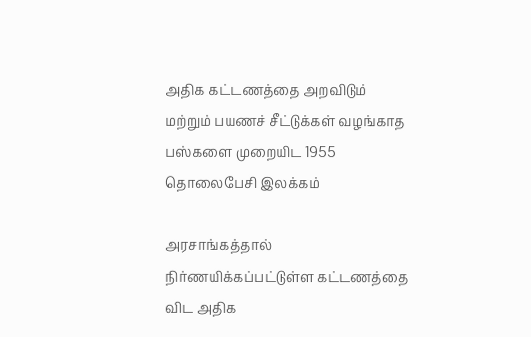அதிக கட்டணத்தை அறவிடும் மற்றும் பயணச் சீட்டுக்கள் வழங்காத பஸ்களை முறையிட 1955 தொலைபேசி இலக்கம்

அரசாங்கத்தால் நிர்ணயிக்கப்பட்டுள்ள கட்டணத்தை விட அதிக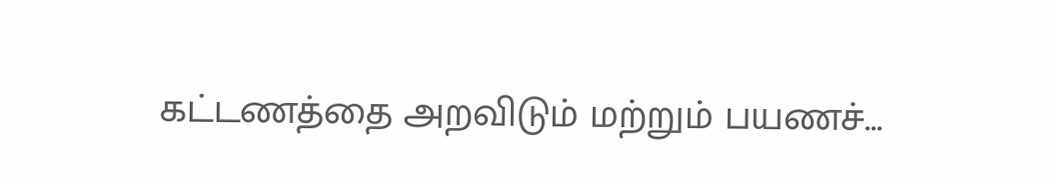கட்டணத்தை அறவிடும் மற்றும் பயணச்...